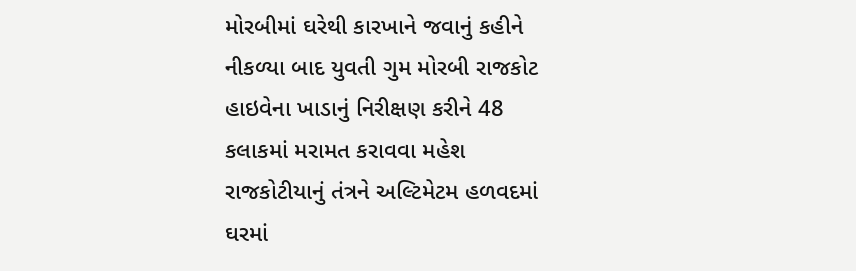મોરબીમાં ઘરેથી કારખાને જવાનું કહીને નીકળ્યા બાદ યુવતી ગુમ મોરબી રાજકોટ હાઇવેના ખાડાનું નિરીક્ષણ કરીને 48 કલાકમાં મરામત કરાવવા મહેશ રાજકોટીયાનું તંત્રને અલ્ટિમેટમ હળવદમાં ઘરમાં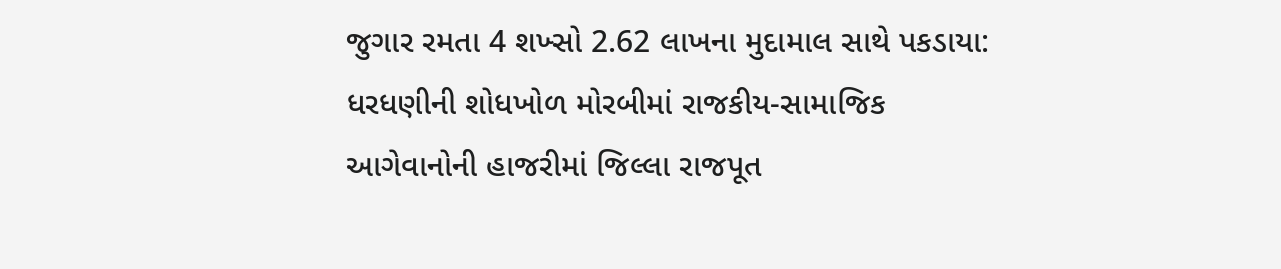જુગાર રમતા 4 શખ્સો 2.62 લાખના મુદામાલ સાથે પકડાયા: ધરધણીની શોધખોળ મોરબીમાં રાજકીય-સામાજિક આગેવાનોની હાજરીમાં જિલ્લા રાજપૂત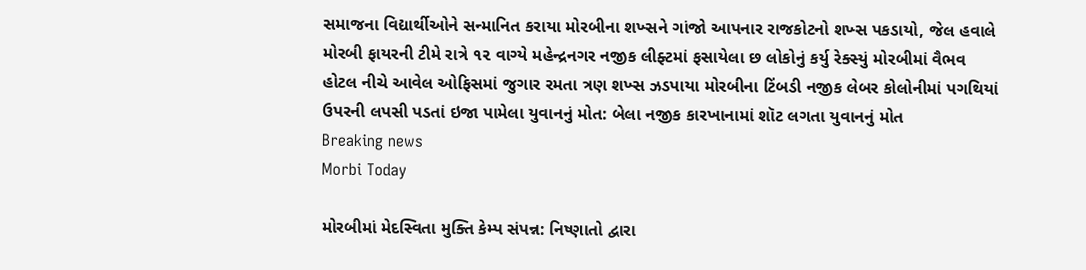સમાજના વિદ્યાર્થીઓને સન્માનિત કરાયા મોરબીના શખ્સને ગાંજો આપનાર રાજકોટનો શખ્સ પકડાયો, જેલ હવાલે મોરબી ફાયરની ટીમે રાત્રે ૧૨ વાગ્યે મહેન્દ્રનગર નજીક લીફ્ટમાં ફસાયેલા છ લોકોનું કર્યુ રેક્સ્યું મોરબીમાં વૈભવ હોટલ નીચે આવેલ ઓફિસમાં જુગાર રમતા ત્રણ શખ્સ ઝડપાયા મોરબીના ટિંબડી નજીક લેબર કોલોનીમાં પગથિયાં ઉપરની લપસી પડતાં ઇજા પામેલા યુવાનનું મોત: બેલા નજીક કારખાનામાં શૉટ લગતા યુવાનનું મોત
Breaking news
Morbi Today

મોરબીમાં મેદસ્વિતા મુક્તિ કેમ્પ સંપન્ન: નિષ્ણાતો દ્વારા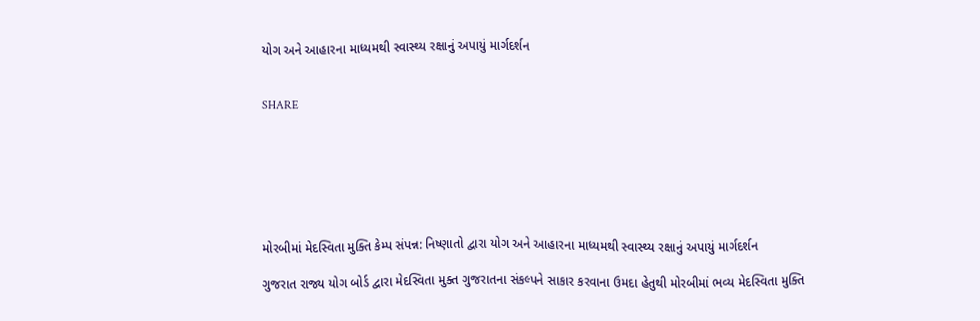યોગ અને આહારના માધ્યમથી સ્વાસ્થ્ય રક્ષાનું અપાયું માર્ગદર્શન


SHARE







મોરબીમાં મેદસ્વિતા મુક્તિ કેમ્પ સંપન્ન: નિષ્ણાતો દ્વારા યોગ અને આહારના માધ્યમથી સ્વાસ્થ્ય રક્ષાનું અપાયું માર્ગદર્શન

ગુજરાત રાજ્ય યોગ બોર્ડ દ્વારા મેદસ્વિતા મુક્ત ગુજરાતના સંકલ્પને સાકાર કરવાના ઉમદા હેતુથી મોરબીમાં ભવ્ય મેદસ્વિતા મુક્તિ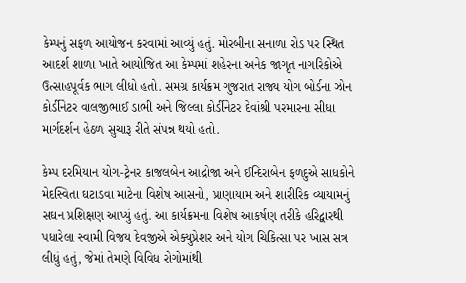કેમ્પનું સફળ આયોજન કરવામાં આવ્યું હતું. મોરબીના સનાળા રોડ પર સ્થિત આદર્શ શાળા ખાતે આયોજિત આ કેમ્પમાં શહેરના અનેક જાગૃત નાગરિકોએ ઉત્સાહપૂર્વક ભાગ લીધો હતો. સમગ્ર કાર્યક્રમ ગુજરાત રાજ્ય યોગ બોર્ડના ઝોન કોર્ડીનેટર વાલજીભાઈ ડાભી અને જિલ્લા કોર્ડીનેટર દેવાંશ્રી પરમારના સીધા માર્ગદર્શન હેઠળ સુચારૂ રીતે સંપન્ન થયો હતો.

કેમ્પ દરમિયાન યોગ-ટ્રેનર કાજલબેન આદ્રોજા અને ઈન્દિરાબેન ફળદુએ સાધકોને મેદસ્વિતા ઘટાડવા માટેના વિશેષ આસનો, પ્રાણાયામ અને શારીરિક વ્યાયામનું સઘન પ્રશિક્ષણ આપ્યું હતું. આ કાર્યક્રમના વિશેષ આકર્ષણ તરીકે હરિદ્વારથી પધારેલા સ્વામી વિજય દેવજીએ એક્યુપ્રેશર અને યોગ ચિકિત્સા પર ખાસ સત્ર લીધું હતું, જેમાં તેમણે વિવિધ રોગોમાંથી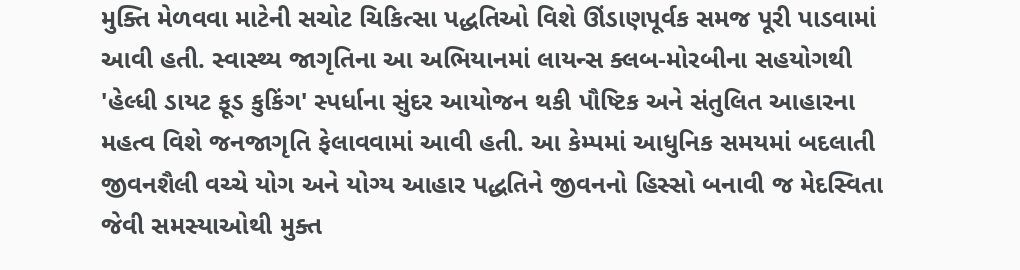મુક્તિ મેળવવા માટેની સચોટ ચિકિત્સા પદ્ધતિઓ વિશે ઊંડાણપૂર્વક સમજ પૂરી પાડવામાં આવી હતી. સ્વાસ્થ્ય જાગૃતિના આ અભિયાનમાં લાયન્સ ક્લબ-મોરબીના સહયોગથી 'હેલ્ધી ડાયટ ફૂડ કુકિંગ' સ્પર્ધાના સુંદર આયોજન થકી પૌષ્ટિક અને સંતુલિત આહારના મહત્વ વિશે જનજાગૃતિ ફેલાવવામાં આવી હતી. આ કેમ્પમાં આધુનિક સમયમાં બદલાતી જીવનશૈલી વચ્ચે યોગ અને યોગ્ય આહાર પદ્ધતિને જીવનનો હિસ્સો બનાવી જ મેદસ્વિતા જેવી સમસ્યાઓથી મુક્ત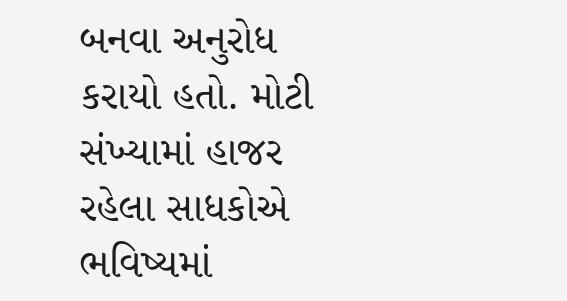બનવા અનુરોધ કરાયો હતો. મોટી સંખ્યામાં હાજર રહેલા સાધકોએ ભવિષ્યમાં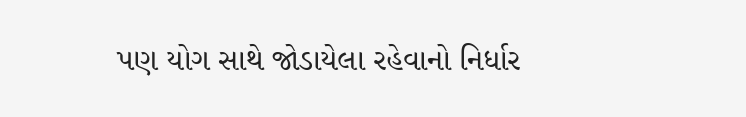પણ યોગ સાથે જોડાયેલા રહેવાનો નિર્ધાર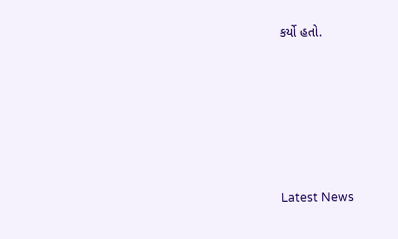કર્યો હતો.






Latest News